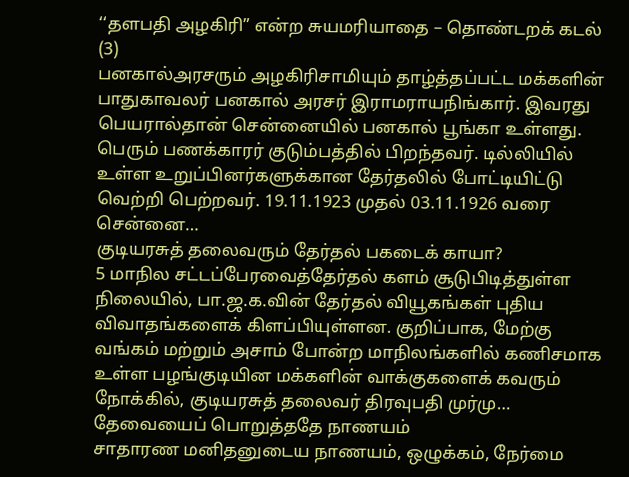‘‘தளபதி அழகிரி” என்ற சுயமரியாதை – தொண்டறக் கடல் (3)
பனகால்அரசரும் அழகிரிசாமியும் தாழ்த்தப்பட்ட மக்களின் பாதுகாவலர் பனகால் அரசர் இராமராயநிங்கார். இவரது பெயரால்தான் சென்னையில் பனகால் பூங்கா உள்ளது. பெரும் பணக்காரர் குடும்பத்தில் பிறந்தவர். டில்லியில் உள்ள உறுப்பினர்களுக்கான தேர்தலில் போட்டியிட்டு வெற்றி பெற்றவர். 19.11.1923 முதல் 03.11.1926 வரை சென்னை…
குடியரசுத் தலைவரும் தேர்தல் பகடைக் காயா?
5 மாநில சட்டப்பேரவைத்தேர்தல் களம் சூடுபிடித்துள்ள நிலையில், பா.ஜ.க.வின் தேர்தல் வியூகங்கள் புதிய விவாதங்களைக் கிளப்பியுள்ளன. குறிப்பாக, மேற்கு வங்கம் மற்றும் அசாம் போன்ற மாநிலங்களில் கணிசமாக உள்ள பழங்குடியின மக்களின் வாக்குகளைக் கவரும் நோக்கில், குடியரசுத் தலைவர் திரவுபதி முர்மு…
தேவையைப் பொறுத்ததே நாணயம்
சாதாரண மனிதனுடைய நாணயம், ஒழுக்கம், நேர்மை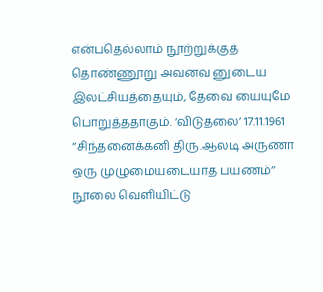என்பதெல்லாம் நூற்றுக்குத் தொண்ணூறு அவனவ னுடைய இலட்சியத்தையும், தேவை யையுமே பொறுத்ததாகும். ‘விடுதலை’ 17.11.1961
‘‘சிந்தனைக்கனி திரு.ஆலடி அருணா ஒரு முழுமையடையாத பயணம்’’ நூலை வெளியிட்டு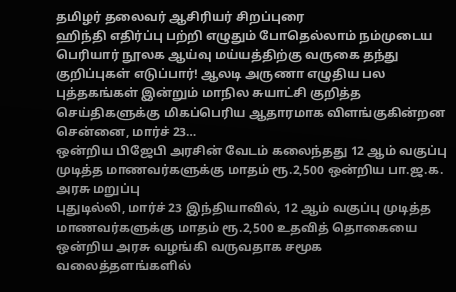தமிழர் தலைவர் ஆசிரியர் சிறப்புரை
ஹிந்தி எதிர்ப்பு பற்றி எழுதும் போதெல்லாம் நம்முடைய பெரியார் நூலக ஆய்வு மய்யத்திற்கு வருகை தந்து குறிப்புகள் எடுப்பார்! ஆலடி அருணா எழுதிய பல புத்தகங்கள் இன்றும் மாநில சுயாட்சி குறித்த செய்திகளுக்கு மிகப்பெரிய ஆதாரமாக விளங்குகின்றன சென்னை, மார்ச் 23…
ஒன்றிய பிஜேபி அரசின் வேடம் கலைந்தது 12 ஆம் வகுப்பு முடித்த மாணவர்களுக்கு மாதம் ரூ.2,500 ஒன்றிய பா.ஜ.க. அரசு மறுப்பு
புதுடில்லி, மார்ச் 23 இந்தியாவில், 12 ஆம் வகுப்பு முடித்த மாணவர்களுக்கு மாதம் ரூ.2,500 உதவித் தொகையை ஒன்றிய அரசு வழங்கி வருவதாக சமூக வலைத்தளங்களில்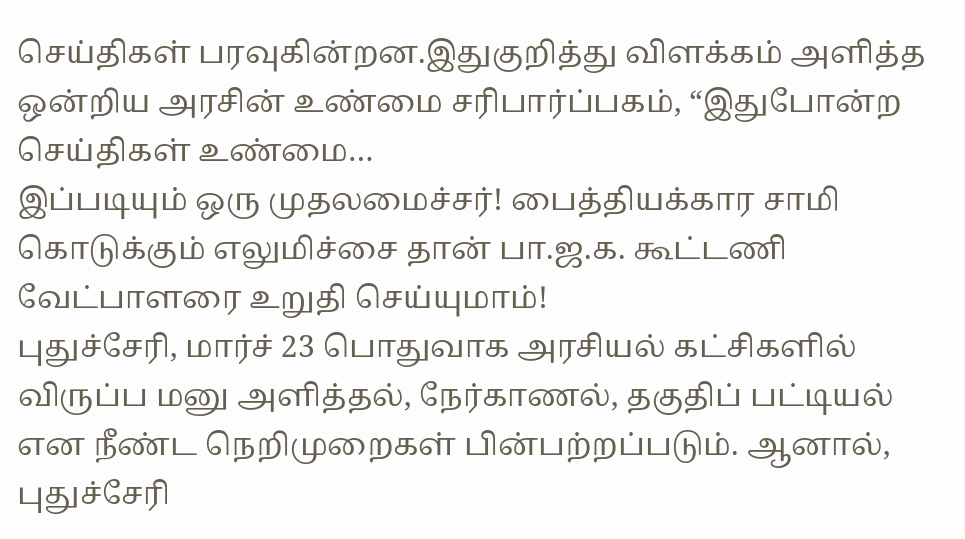செய்திகள் பரவுகின்றன.இதுகுறித்து விளக்கம் அளித்த ஒன்றிய அரசின் உண்மை சரிபார்ப்பகம், “இதுபோன்ற செய்திகள் உண்மை…
இப்படியும் ஒரு முதலமைச்சர்! பைத்தியக்கார சாமி கொடுக்கும் எலுமிச்சை தான் பா.ஜ.க. கூட்டணி வேட்பாளரை உறுதி செய்யுமாம்!
புதுச்சேரி, மார்ச் 23 பொதுவாக அரசியல் கட்சிகளில் விருப்ப மனு அளித்தல், நேர்காணல், தகுதிப் பட்டியல் என நீண்ட நெறிமுறைகள் பின்பற்றப்படும். ஆனால், புதுச்சேரி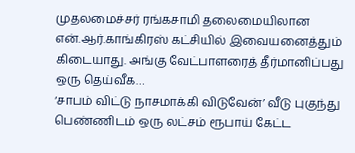முதலமைச்சர் ரங்கசாமி தலைமையிலான என்.ஆர்.காங்கிரஸ் கட்சியில் இவையனைத்தும் கிடையாது. அங்கு வேட்பாளரைத் தீர்மானிப்பது ஒரு தெய்வீக…
‘சாபம் விட்டு நாசமாக்கி விடுவேன்’ வீடு புகுந்து பெண்ணிடம் ஒரு லட்சம் ரூபாய் கேட்ட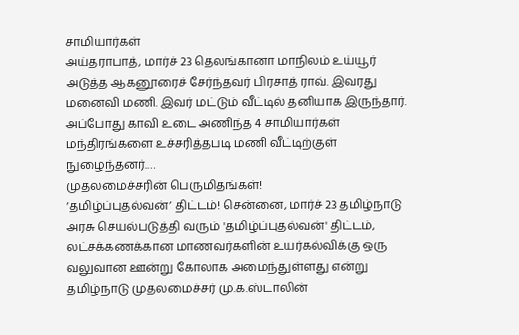சாமியார்கள்
அய்தராபாத், மார்ச் 23 தெலங்கானா மாநிலம் உய்யூர் அடுத்த ஆகனூரைச் சேர்ந்தவர் பிரசாத் ராவ். இவரது மனைவி மணி. இவர் மட்டும் வீட்டில் தனியாக இருந்தார். அப்போது காவி உடை அணிந்த 4 சாமியார்கள் மந்திரங்களை உச்சரித்தபடி மணி வீட்டிற்குள் நுழைந்தனர்.…
முதலமைச்சரின் பெருமிதங்கள்!
‘தமிழ்ப்புதல்வன்’ திட்டம்! சென்னை, மார்ச் 23 தமிழ்நாடு அரசு செயல்படுத்தி வரும் 'தமிழ்ப்புதல்வன்' திட்டம், லட்சக்கணக்கான மாணவர்களின் உயர்கல்விக்கு ஒரு வலுவான ஊன்று கோலாக அமைந்துள்ளது என்று தமிழ்நாடு முதலமைச்சர் மு.க.ஸ்டாலின்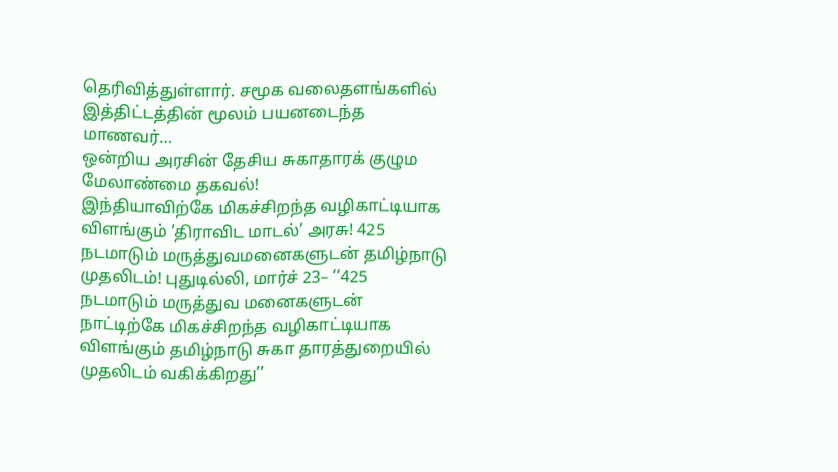தெரிவித்துள்ளார். சமூக வலைதளங்களில் இத்திட்டத்தின் மூலம் பயனடைந்த மாணவர்…
ஒன்றிய அரசின் தேசிய சுகாதாரக் குழும மேலாண்மை தகவல்!
இந்தியாவிற்கே மிகச்சிறந்த வழிகாட்டியாக விளங்கும் ‘திராவிட மாடல்’ அரசு! 425 நடமாடும் மருத்துவமனைகளுடன் தமிழ்நாடு முதலிடம்! புதுடில்லி, மார்ச் 23– ‘‘425 நடமாடும் மருத்துவ மனைகளுடன் நாட்டிற்கே மிகச்சிறந்த வழிகாட்டியாக விளங்கும் தமிழ்நாடு சுகா தாரத்துறையில் முதலிடம் வகிக்கிறது’’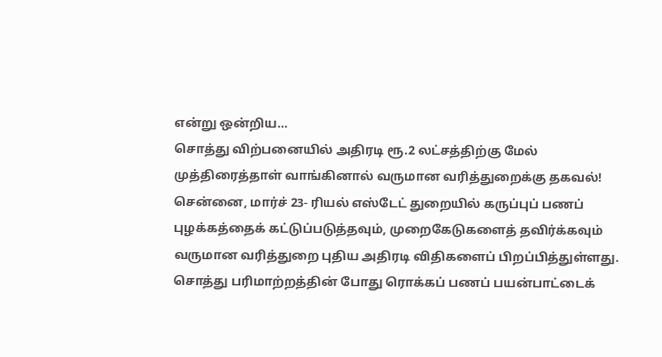என்று ஒன்றிய…
சொத்து விற்பனையில் அதிரடி ரூ.2 லட்சத்திற்கு மேல் முத்திரைத்தாள் வாங்கினால் வருமான வரித்துறைக்கு தகவல்!
சென்னை, மார்ச் 23- ரியல் எஸ்டேட் துறையில் கருப்புப் பணப் புழக்கத்தைக் கட்டுப்படுத்தவும், முறைகேடுகளைத் தவிர்க்கவும் வருமான வரித்துறை புதிய அதிரடி விதிகளைப் பிறப்பித்துள்ளது. சொத்து பரிமாற்றத்தின் போது ரொக்கப் பணப் பயன்பாட்டைக்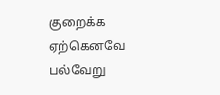குறைக்க ஏற்கெனவே பல்வேறு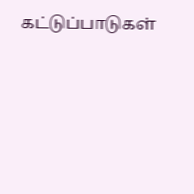கட்டுப்பாடுகள்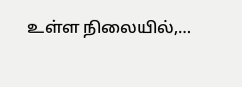உள்ள நிலையில்,…